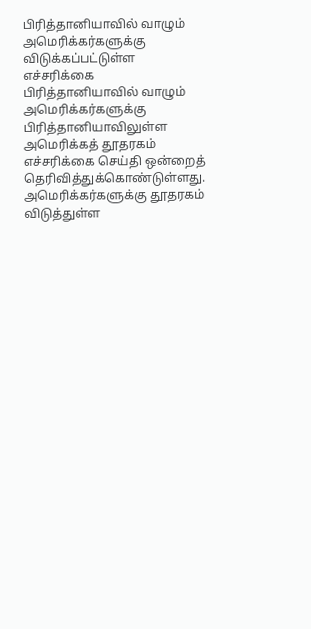பிரித்தானியாவில் வாழும் அமெரிக்கர்களுக்கு விடுக்கப்பட்டுள்ள எச்சரிக்கை
பிரித்தானியாவில் வாழும் அமெரிக்கர்களுக்கு பிரித்தானியாவிலுள்ள அமெரிக்கத் தூதரகம் எச்சரிக்கை செய்தி ஒன்றைத் தெரிவித்துக்கொண்டுள்ளது.
அமெரிக்கர்களுக்கு தூதரகம் விடுத்துள்ள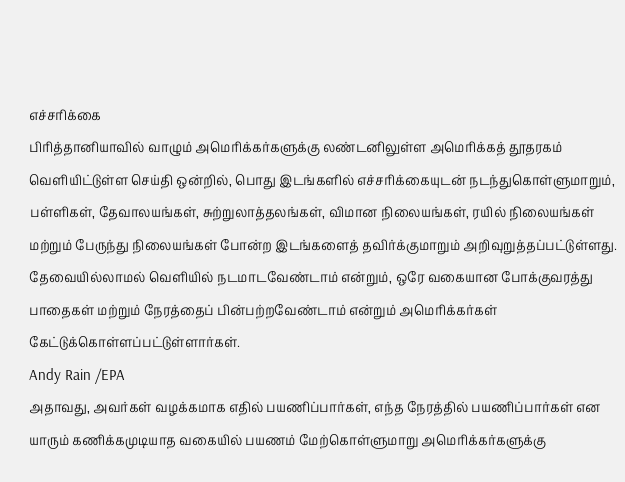எச்சரிக்கை
பிரித்தானியாவில் வாழும் அமெரிக்கர்களுக்கு லண்டனிலுள்ள அமெரிக்கத் தூதரகம் வெளியிட்டுள்ள செய்தி ஒன்றில், பொது இடங்களில் எச்சரிக்கையுடன் நடந்துகொள்ளுமாறும், பள்ளிகள், தேவாலயங்கள், சுற்றுலாத்தலங்கள், விமான நிலையங்கள், ரயில் நிலையங்கள் மற்றும் பேருந்து நிலையங்கள் போன்ற இடங்களைத் தவிர்க்குமாறும் அறிவுறுத்தப்பட்டுள்ளது.
தேவையில்லாமல் வெளியில் நடமாடவேண்டாம் என்றும், ஒரே வகையான போக்குவரத்து பாதைகள் மற்றும் நேரத்தைப் பின்பற்றவேண்டாம் என்றும் அமெரிக்கர்கள் கேட்டுக்கொள்ளப்பட்டுள்ளார்கள்.
Andy Rain /EPA
அதாவது, அவர்கள் வழக்கமாக எதில் பயணிப்பார்கள், எந்த நேரத்தில் பயணிப்பார்கள் என யாரும் கணிக்கமுடியாத வகையில் பயணம் மேற்கொள்ளுமாறு அமெரிக்கர்களுக்கு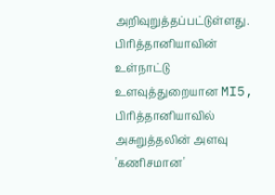அறிவுறுத்தப்பட்டுள்ளது.
பிரித்தானியாவின் உள்நாட்டு உளவுத்துறையான MI5, பிரித்தானியாவில் அசுறுத்தலின் அளவு 'கணிசமான'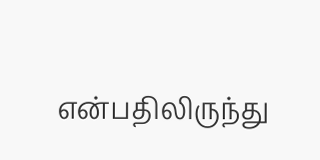என்பதிலிருந்து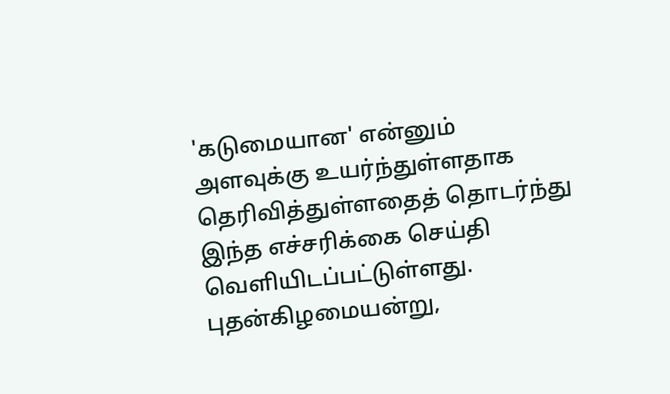'கடுமையான' என்னும் அளவுக்கு உயர்ந்துள்ளதாக தெரிவித்துள்ளதைத் தொடர்ந்து இந்த எச்சரிக்கை செய்தி வெளியிடப்பட்டுள்ளது.
புதன்கிழமையன்று,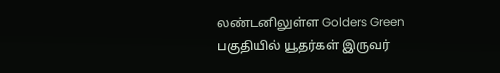லண்டனிலுள்ள Golders Green பகுதியில் யூதர்கள் இருவர்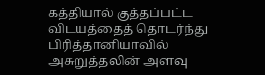கத்தியால் குத்தப்பட்ட விடயத்தைத் தொடர்ந்து பிரித்தானியாவில் அசுறுத்தலின் அளவு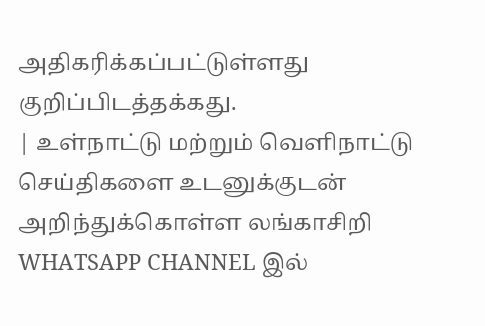அதிகரிக்கப்பட்டுள்ளது குறிப்பிடத்தக்கது.
| உள்நாட்டு மற்றும் வெளிநாட்டு செய்திகளை உடனுக்குடன் அறிந்துக்கொள்ள லங்காசிறி WHATSAPP CHANNEL இல்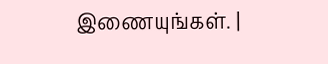இணையுங்கள். |